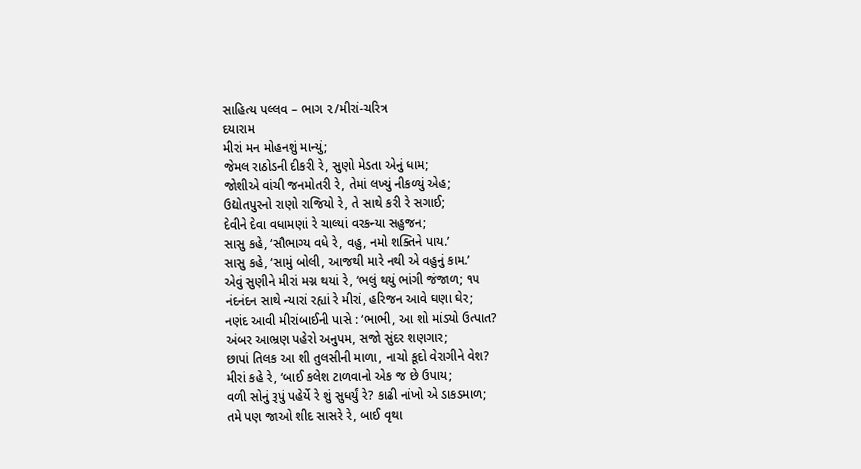સાહિત્ય પલ્લવ – ભાગ ૨/મીરાં-ચરિત્ર
દયારામ
મીરાં મન મોહનશું માન્યું;
જેમલ રાઠોડની દીકરી રે, સુણો મેડતા એનું ધામ;
જોશીએ વાંચી જનમોતરી રે, તેમાં લખ્યું નીકળ્યું એહ;
ઉદ્યોતપુરનો રાણો રાજિયો રે, તે સાથે કરી રે સગાઈ;
દેવીને દેવા વધામણાં રે ચાલ્યાં વરકન્યા સહુજન;
સાસુ કહે, ‘સૌભાગ્ય વધે રે, વહુ, નમો શક્તિને પાય.’
સાસુ કહે, ‘સામું બોલી, આજથી મારે નથી એ વહુનું કામ.’
એવું સુણીને મીરાં મગ્ન થયાં રે, ‘ભલું થયું ભાંગી જંજાળ; ૧૫
નંદનંદન સાથે ન્યારાં રહ્યાં રે મીરાં, હરિજન આવે ઘણા ઘેર;
નણંદ આવી મીરાંબાઈની પાસે : ‘ભાભી, આ શો માંડ્યો ઉત્પાત?
અંબર આભ્રણ પહેરો અનુપમ, સજો સુંદર શણગાર;
છાપાં તિલક આ શી તુલસીની માળા, નાચો કૂદો વેરાગીને વેશ?
મીરાં કહે રે, ‘બાઈ કલેશ ટાળવાનો એક જ છે ઉપાય;
વળી સોનું રૂપું પહેર્યે રે શું સુધર્યું રે? કાઢી નાંખો એ ડાકડમાળ;
તમે પણ જાઓ શીદ સાસરે રે, બાઈ વૃથા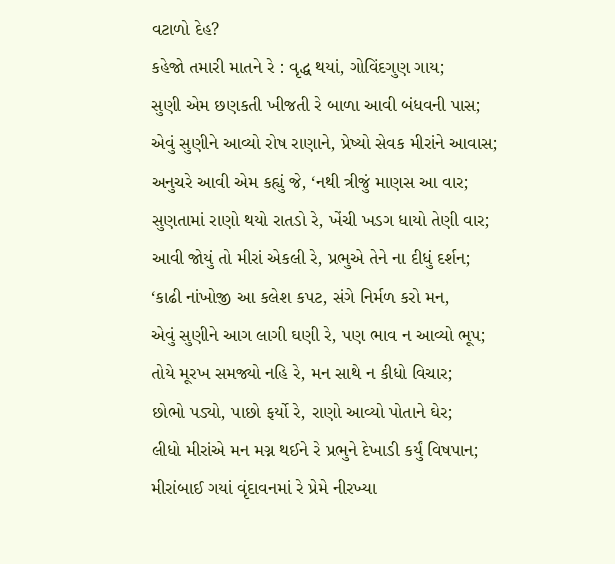વટાળો દેહ?
કહેજો તમારી માતને રે : વૃદ્ધ થયાં, ગોવિંદગુણ ગાય;
સુણી એમ છણકતી ખીજતી રે બાળા આવી બંધવની પાસ;
એવું સુણીને આવ્યો રોષ રાણાને, પ્રેષ્યો સેવક મીરાંને આવાસ;
અનુચરે આવી એમ કહ્યું જે, ‘નથી ત્રીજું માણસ આ વાર;
સુણતામાં રાણો થયો રાતડો રે, ખેંચી ખડગ ધાયો તેણી વાર;
આવી જોયું તો મીરાં એકલી રે, પ્રભુએ તેને ના દીધું દર્શન;
‘કાઢી નાંખોજી આ કલેશ કપટ, સંગે નિર્મળ કરો મન,
એવું સુણીને આગ લાગી ઘણી રે, પણ ભાવ ન આવ્યો ભૂપ;
તોયે મૂરખ સમજ્યો નહિ રે, મન સાથે ન કીધો વિચાર;
છોભો પડ્યો, પાછો ફર્યો રે, રાણો આવ્યો પોતાને ઘેર;
લીધો મીરાંએ મન મગ્ન થઈને રે પ્રભુને દેખાડી કર્યું વિષપાન;
મીરાંબાઈ ગયાં વૃંદાવનમાં રે પ્રેમે નીરખ્યા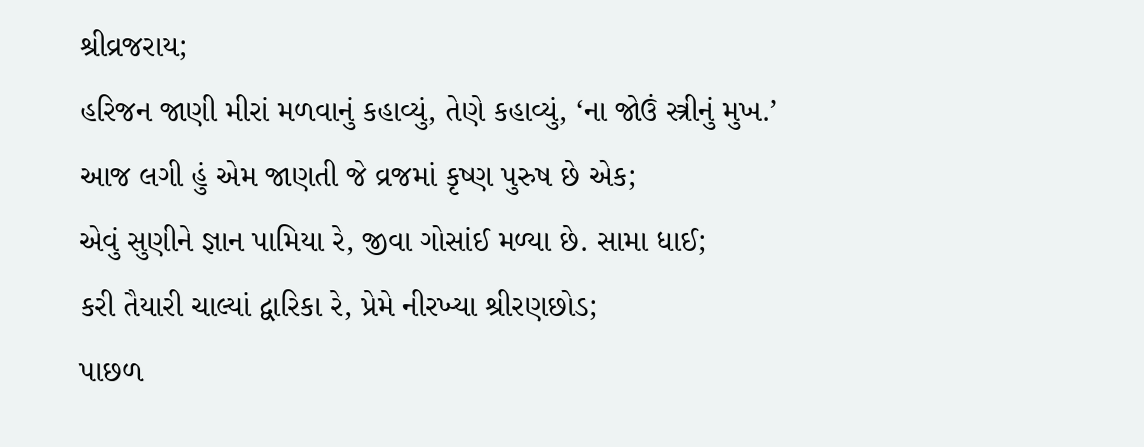શ્રીવ્રજરાય;
હરિજન જાણી મીરાં મળવાનું કહાવ્યું, તેણે કહાવ્યું, ‘ના જોઉં સ્ત્રીનું મુખ.’
આજ લગી હું એમ જાણતી જે વ્રજમાં કૃષ્ણ પુરુષ છે એક;
એવું સુણીને જ્ઞાન પામિયા રે, જીવા ગોસાંઈ મળ્યા છે. સામા ધાઈ;
કરી તૈયારી ચાલ્યાં દ્વારિકા રે, પ્રેમે નીરખ્યા શ્રીરણછોડ;
પાછળ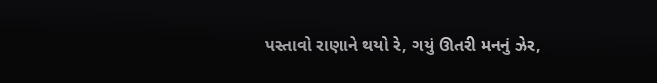પસ્તાવો રાણાને થયો રે, ગયું ઊતરી મનનું ઝેર,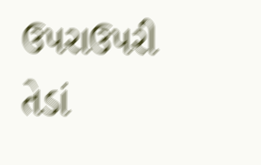ઉપરાઉપરી તેડાં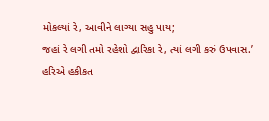મોકલ્યાં રે, આવીને લાગ્યા સહુ પાય;
જહાં રે લગી તમો રહેશો દ્વારિકા રે, ત્યાં લગી કરું ઉપવાસ.’
હરિએ હકીકત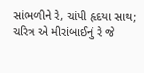સાંભળીને રે, ચાંપી હૃદયા સાથ;
ચરિત્ર એ મીરાંબાઈનું રે જે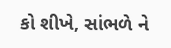કો શીખે, સાંભળે ને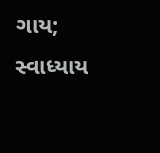ગાય;
સ્વાધ્યાય